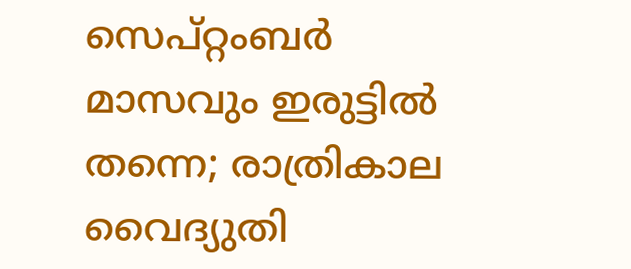സെപ്റ്റംബര്‍ മാസവും ഇരുട്ടില്‍ തന്നെ; രാത്രികാല വൈദ്യുതി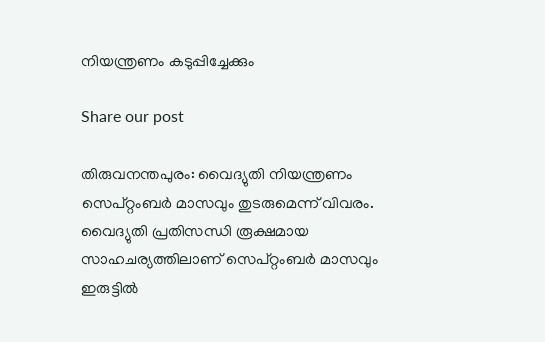നിയന്ത്രണം കടുപ്പിച്ചേക്കും

Share our post

തിരുവനന്തപുരം: വൈദ്യുതി നിയന്ത്രണം സെപ്റ്റംബര്‍ മാസവും തുടരുമെന്ന് വിവരം. വൈദ്യുതി പ്രതിസന്ധി രൂക്ഷമായ സാഹചര്യത്തിലാണ് സെപ്റ്റംബര്‍ മാസവും ഇരുട്ടില്‍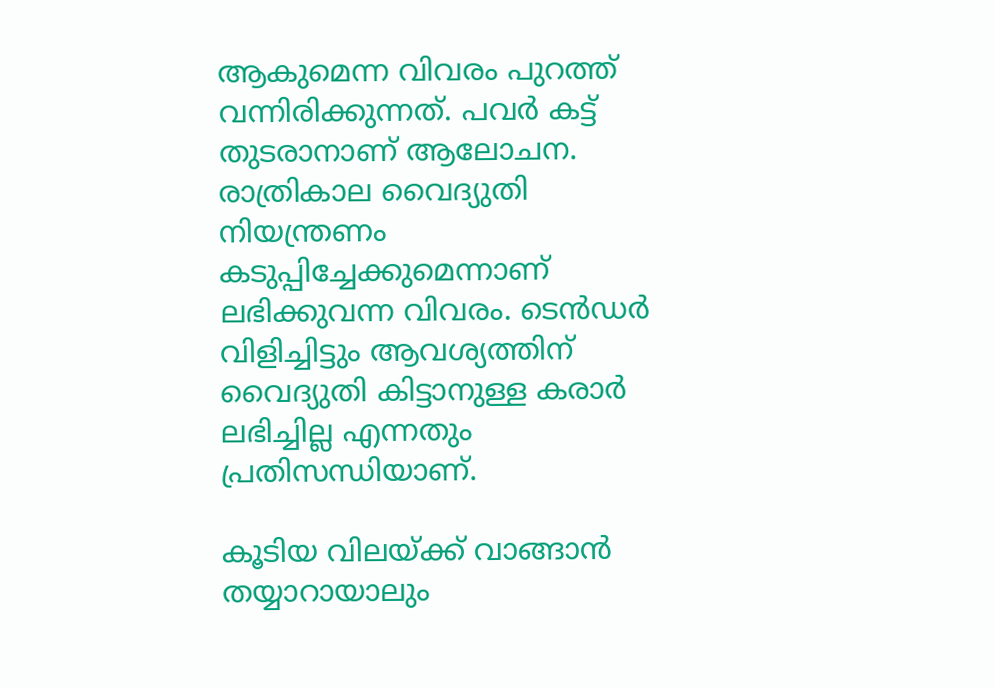ആകുമെന്ന വിവരം പുറത്ത് വന്നിരിക്കുന്നത്. പവര്‍ കട്ട് തുടരാനാണ് ആലോചന. രാത്രികാല വൈദ്യുതി നിയന്ത്രണം കടുപ്പിച്ചേക്കുമെന്നാണ് ലഭിക്കുവന്ന വിവരം. ടെന്‍ഡര്‍ വിളിച്ചിട്ടും ആവശ്യത്തിന് വൈദ്യുതി കിട്ടാനുള്ള കരാര്‍ ലഭിച്ചില്ല എന്നതും പ്രതിസന്ധിയാണ്.

കൂടിയ വിലയ്ക്ക് വാങ്ങാന്‍ തയ്യാറായാലും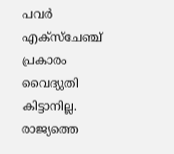പവര്‍ എക്‌സ്‌ചേഞ്ച് പ്രകാരം വൈദ്യുതി കിട്ടാനില്ല. രാജ്യത്തെ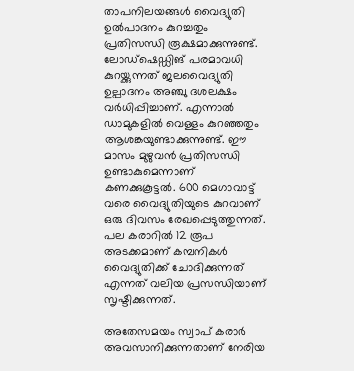താപനിലയങ്ങള്‍ വൈദ്യുതി ഉല്‍പാദനം കുറച്ചതും പ്രതിസന്ധി രൂക്ഷമാക്കുന്നുണ്ട്. ലോഡ്‌ഷെഡ്ഡിങ് പരമാവധി കുറയ്ക്കുന്നത് ജലവൈദ്യുതി ഉല്പാദനം അഞ്ചു ദശലക്ഷം വര്‍ധിപ്പിച്ചാണ്. എന്നാല്‍ ഡാമുകളില്‍ വെള്ളം കുറഞ്ഞതും ആശങ്കയുണ്ടാക്കുന്നുണ്ട്. ഈ മാസം മുഴുവന്‍ പ്രതിസന്ധി ഉണ്ടാകുമെന്നാണ് കണക്കുകൂട്ടല്‍. 600 മെഗാവാട്ട് വരെ വൈദ്യുതിയുടെ കുറവാണ് ഒരു ദിവസം രേഖപ്പെടുത്തുന്നത്. പല കരാറില്‍ 12 രൂപ അടക്കമാണ് കമ്പനികള്‍ വൈദ്യുതിക്ക് ചോദിക്കുന്നത് എന്നത് വലിയ പ്രസന്ധിയാണ് സൃഷ്ടിക്കുന്നത്.

അതേസമയം സ്വാപ് കരാര്‍ അവസാനിക്കുന്നതാണ് നേരിയ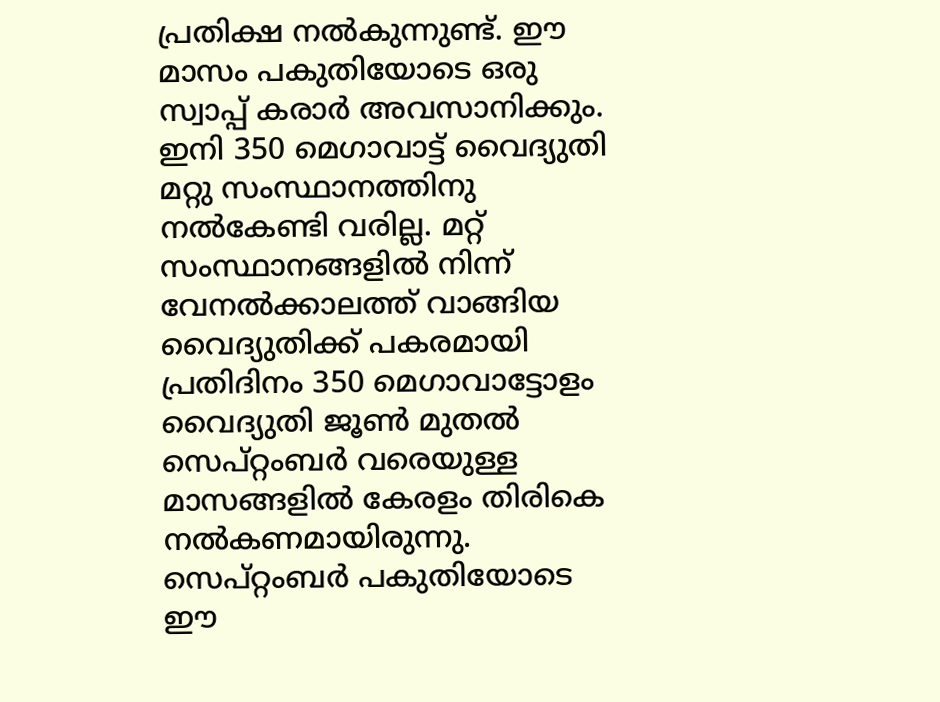പ്രതിക്ഷ നൽകുന്നുണ്ട്. ഈ മാസം പകുതിയോടെ ഒരു സ്വാപ്പ് കരാര്‍ അവസാനിക്കും. ഇനി 350 മെഗാവാട്ട് വൈദ്യുതി മറ്റു സംസ്ഥാനത്തിനു നല്‍കേണ്ടി വരില്ല. മറ്റ് സംസ്ഥാനങ്ങളില്‍ നിന്ന് വേനല്‍ക്കാലത്ത് വാങ്ങിയ വൈദ്യുതിക്ക് പകരമായി പ്രതിദിനം 350 മെഗാവാട്ടോളം വൈദ്യുതി ജൂണ്‍ മുതല്‍ സെപ്റ്റംബര്‍ വരെയുള്ള മാസങ്ങളില്‍ കേരളം തിരികെ നല്‍കണമായിരുന്നു. സെപ്റ്റംബര്‍ പകുതിയോടെ ഈ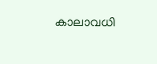കാലാവധി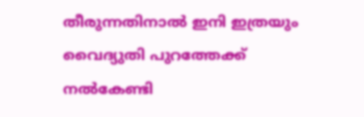തീരുന്നതിനാല്‍ ഇനി ഇത്രയും വൈദ്യുതി പുറത്തേക്ക് നല്‍കേണ്ടി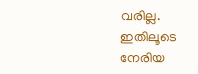വരില്ല. ഇതിലൂടെ നേരിയ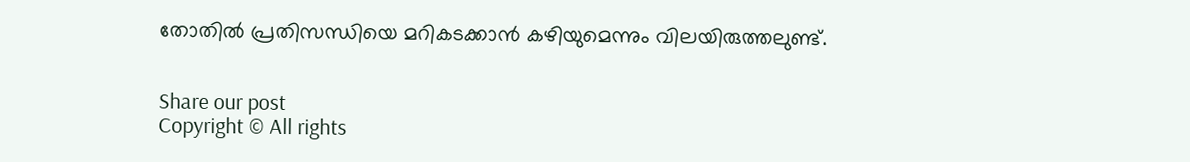തോതില്‍ പ്രതിസന്ധിയെ മറികടക്കാന്‍ കഴിയുമെന്നും വിലയിരുത്തലുണ്ട്.


Share our post
Copyright © All rights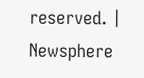reserved. | Newsphere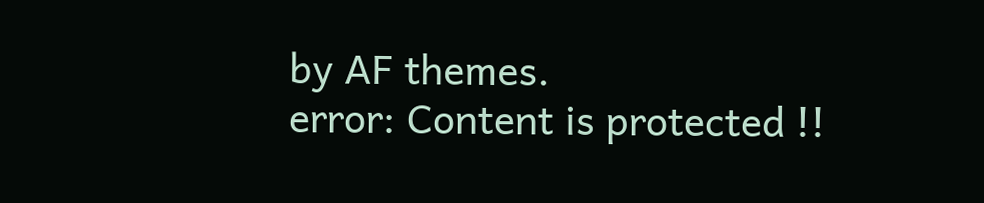by AF themes.
error: Content is protected !!